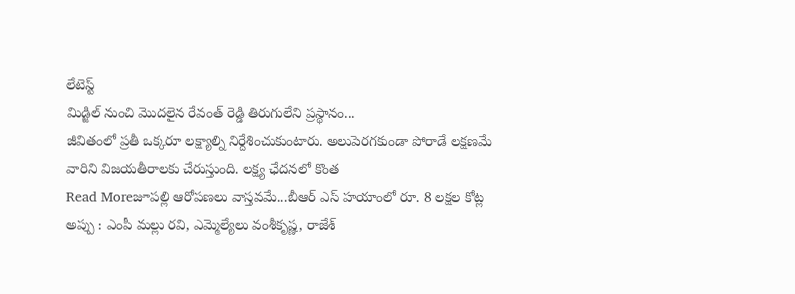లేటెస్ట్
మిడ్జిల్ నుంచి మొదలైన రేవంత్ రెడ్డి తిరుగులేని ప్రస్థానం...
జీవితంలో ప్రతీ ఒక్కరూ లక్ష్యాల్ని నిర్దేశించుకుంటారు. అలుపెరగకుండా పోరాడే లక్షణమే వారిని విజయతీరాలకు చేరుస్తుంది. లక్ష్య ఛేదనలో కొంత
Read Moreజూపల్లి ఆరోపణలు వాస్తవమే...బీఆర్ ఎస్ హయాంలో రూ. 8 లక్షల కోట్ల అప్పు : ఎంపీ మల్లు రవి, ఎమ్మెల్యేలు వంశీకృష్ణ, రాజేశ్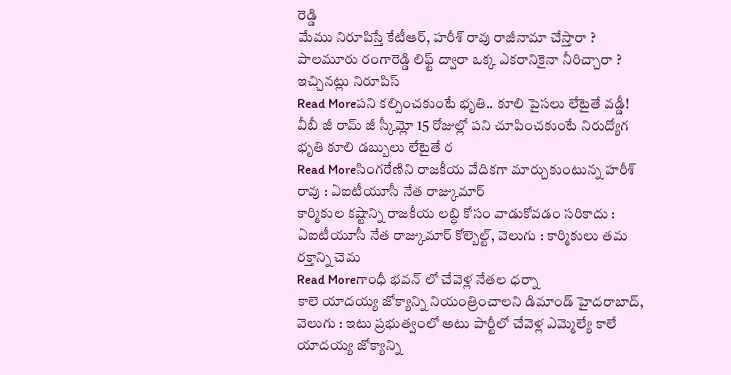రెడ్డి
మేము నిరూపిస్తే కేటీఆర్, హరీశ్ రావు రాజీనామా చేస్తారా ? పాలమూరు రంగారెడ్డి లిఫ్ట్ ద్వారా ఒక్క ఎకరానికైనా నీరిచ్చారా ? ఇచ్చినట్లు నిరూపిస్
Read Moreపని కల్పించకుంటే భృతి.. కూలి పైసలు లేటైతే వడ్డీ!
వీబీ జీ రామ్ జీ స్కీమ్లో 15 రోజుల్లో పని చూపించకుంటే నిరుద్యోగ భృతి కూలి డబ్బులు లేటైతే ర
Read Moreసింగరేణిని రాజకీయ వేదికగా మార్చుకుంటున్న హరీశ్ రావు : ఏఐటీయూసీ నేత రాజ్కుమార్
కార్మికుల కష్టాన్ని రాజకీయ లబ్ధి కోసం వాడుకోవడం సరికాదు : ఏఐటీయూసీ నేత రాజ్కుమార్ కోల్బెల్ట్, వెలుగు : కార్మికులు తమ రక్తాన్ని చెమ
Read Moreగాంధీ భవన్ లో చేవెళ్ల నేతల ధర్నా
కాలె యాదయ్య జోక్యాన్ని నియంత్రించాలని డిమాండ్ హైదరాబాద్, వెలుగు : ఇటు ప్రభుత్వంలో అటు పార్టీలో చేవెళ్ల ఎమ్మెల్యే కాలే యాదయ్య జోక్యాన్ని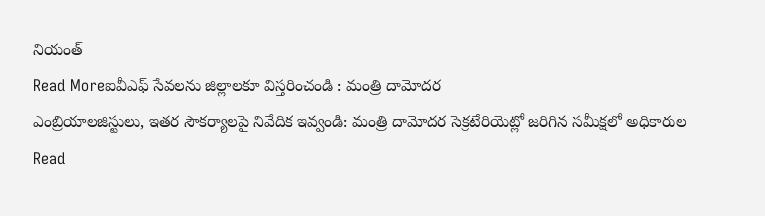నియంత్
Read Moreఐవీఎఫ్ సేవలను జిల్లాలకూ విస్తరించండి : మంత్రి దామోదర
ఎంబ్రియాలజిస్టులు, ఇతర సౌకర్యాలపై నివేదిక ఇవ్వండి: మంత్రి దామోదర సెక్రటేరియెట్లో జరిగిన సమీక్షలో అధికారుల
Read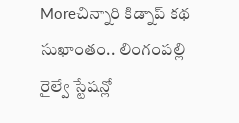Moreచిన్నారి కిడ్నాప్ కథ సుఖాంతం.. లింగంపల్లి రైల్వే స్టేషన్లో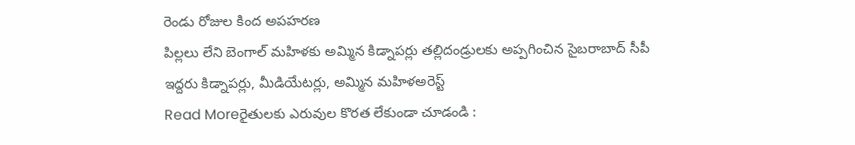రెండు రోజుల కింద అపహరణ
పిల్లలు లేని బెంగాల్ మహిళకు అమ్మిన కిడ్నాపర్లు తల్లిదండ్రులకు అప్పగించిన సైబరాబాద్ సీపీ ఇద్దరు కిడ్నాపర్లు, మీడియేటర్లు, అమ్మిన మహిళఅరెస్ట్
Read Moreరైతులకు ఎరువుల కొరత లేకుండా చూడండి :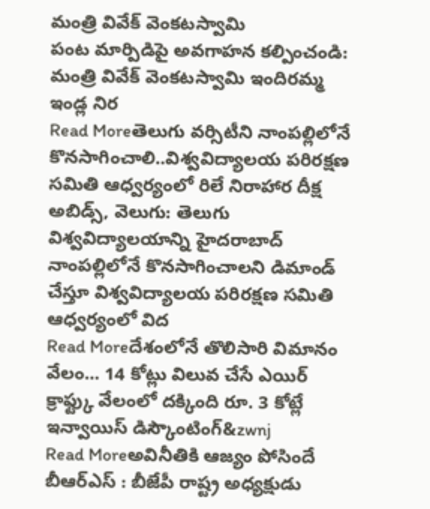మంత్రి వివేక్ వెంకటస్వామి
పంట మార్పిడిపై అవగాహన కల్పించండి: మంత్రి వివేక్ వెంకటస్వామి ఇందిరమ్మ ఇండ్ల నిర
Read Moreతెలుగు వర్సిటీని నాంపల్లిలోనే కొనసాగించాలి..విశ్వవిద్యాలయ పరిరక్షణ సమితి ఆధ్వర్యంలో రిలే నిరాహార దీక్ష
అబిడ్స్, వెలుగు: తెలుగు విశ్వవిద్యాలయాన్ని హైదరాబాద్ నాంపల్లిలోనే కొనసాగించాలని డిమాండ్ చేస్తూ విశ్వవిద్యాలయ పరిరక్షణ సమితి ఆధ్వర్యంలో విద
Read Moreదేశంలోనే తొలిసారి విమానం వేలం... 14 కోట్లు విలువ చేసే ఎయిర్ క్రాఫ్ట్కు వేలంలో దక్కింది రూ. 3 కోట్లే
ఇన్వాయిస్ డిస్కౌంటింగ్&zwnj
Read Moreఅవినీతికి ఆజ్యం పోసిందే బీఆర్ఎస్ : బీజేపీ రాష్ట్ర అధ్యక్షుడు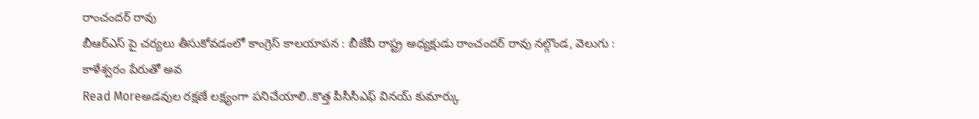రాంచందర్ రావు
బీఆర్ఎస్ పై చర్యలు తీసుకోవడంలో కాంగ్రెస్ కాలయాపన : బీజేపీ రాష్ట్ర అధ్యక్షుడు రాంచందర్ రావు నల్గొండ, వెలుగు : కాళేశ్వరం పేరుతో అవ
Read Moreఅడవుల రక్షణే లక్ష్యంగా పనిచేయాలి..కొత్త పీసీసీఎఫ్ వినయ్ కుమార్కు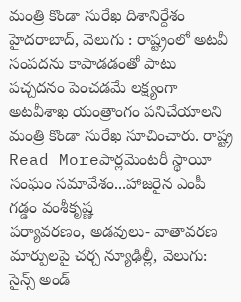మంత్రి కొండా సురేఖ దిశానిర్దేశం
హైదరాబాద్, వెలుగు : రాష్ట్రంలో అటవీ సంపదను కాపాడడంతో పాటు పచ్చదనం పెంచడమే లక్ష్యంగా అటవీశాఖ యంత్రాంగం పనిచేయాలని మంత్రి కొండా సురేఖ సూచించారు. రాష్ట్ర
Read Moreపార్లమెంటరీ స్థాయీ సంఘం సమావేశం...హాజరైన ఎంపీ గడ్డం వంశీకృష్ణ
పర్యావరణం, అడవులు- వాతావరణ మార్పులపై చర్చ న్యూఢిల్లీ, వెలుగు: సైన్స్ అండ్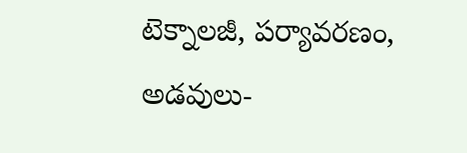టెక్నాలజీ, పర్యావరణం, అడవులు-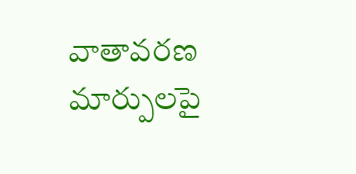వాతావరణ మార్పులపై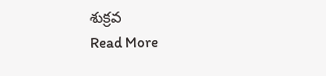శుక్రవ
Read More